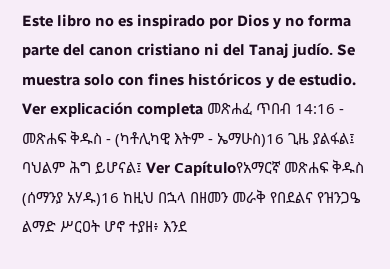Este libro no es inspirado por Dios y no forma parte del canon cristiano ni del Tanaj judío. Se muestra solo con fines históricos y de estudio. Ver explicación completa መጽሐፈ ጥበብ 14:16 - መጽሐፍ ቅዱስ - (ካቶሊካዊ እትም - ኤማሁስ)16 ጊዜ ያልፋል፤ ባህልም ሕግ ይሆናል፤ Ver Capítuloየአማርኛ መጽሐፍ ቅዱስ (ሰማንያ አሃዱ)16 ከዚህ በኋላ በዘመን መራቅ የበደልና የዝንጋዔ ልማድ ሥርዐት ሆኖ ተያዘ፥ እንደ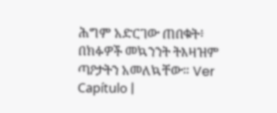ሕግም አድርገው ጠበቁት፥ በክፉዎች መኳንንት ትእዛዝም ጣዖታትን አመለኳቸው። Ver Capítulo |